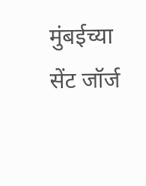मुंबईच्या सेंट जॉर्ज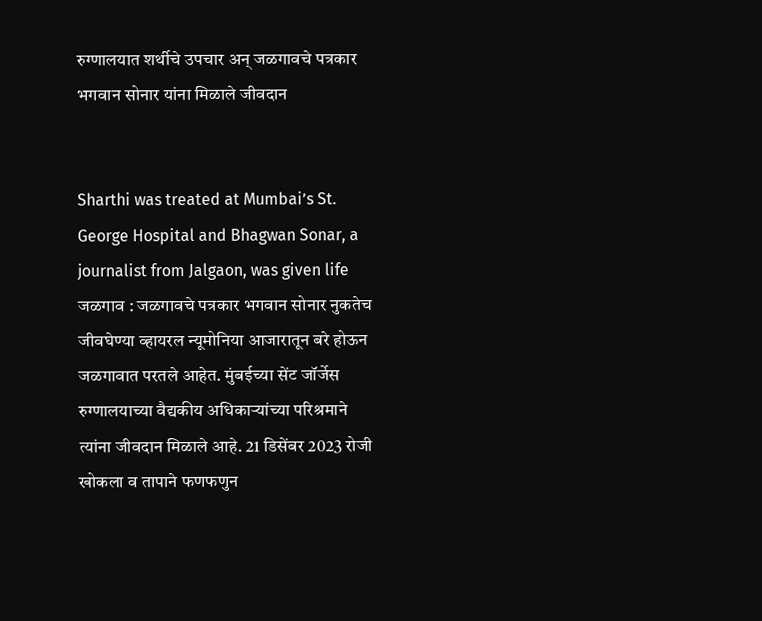रुग्णालयात शर्थीचे उपचार अन् जळगावचे पत्रकार भगवान सोनार यांना मिळाले जीवदान


Sharthi was treated at Mumbai’s St. George Hospital and Bhagwan Sonar, a journalist from Jalgaon, was given life जळगाव : जळगावचे पत्रकार भगवान सोनार नुकतेच जीवघेण्या व्हायरल न्यूमोनिया आजारातून बरे होऊन जळगावात परतले आहेत. मुंबईच्या सेंट जॉर्जेस रुग्णालयाच्या वैद्यकीय अधिकार्‍यांच्या परिश्रमाने त्यांना जीवदान मिळाले आहे. 21 डिसेंबर 2023 रोजी खोकला व तापाने फणफणुन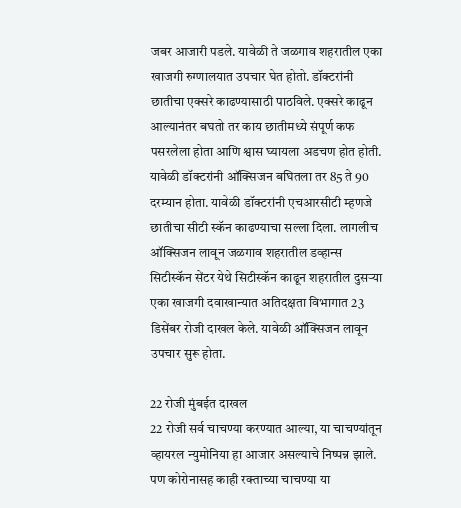जबर आजारी पडले. यावेळी ते जळगाव शहरातील एका खाजगी रुग्णालयात उपचार घेत होतो. डॉक्टरांनी छातीचा एक्सरे काढण्यासाठी पाठविले. एक्सरे काढून आल्यानंतर बघतो तर काय छातीमध्ये संपूर्ण कफ पसरलेला होता आणि श्वास घ्यायला अडचण होत होती. यावेळी डॉक्टरांनी ऑक्सिजन बघितला तर 85 ते 90 दरम्यान होता. यावेळी डॉक्टरांनी एचआरसीटी म्हणजे छातीचा सीटी स्कॅन काढण्याचा सल्ला दिला. लागलीच ऑक्सिजन लावून जळगाव शहरातील डव्हान्स सिटीस्कॅन सेंटर येथे सिटीस्कॅन काढून शहरातील दुसर्‍या एका खाजगी दवाखान्यात अतिदक्षता विभागात 23 डिसेंबर रोजी दाखल केले. यावेळी ऑक्सिजन लावून उपचार सुरू होता.

22 रोजी मुंबईत दाखल
22 रोजी सर्व चाचण्या करण्यात आल्या, या चाचण्यांतून व्हायरल न्युमोनिया हा आजार असल्याचे निष्पन्न झाले. पण कोरोनासह काही रक्ताच्या चाचण्या या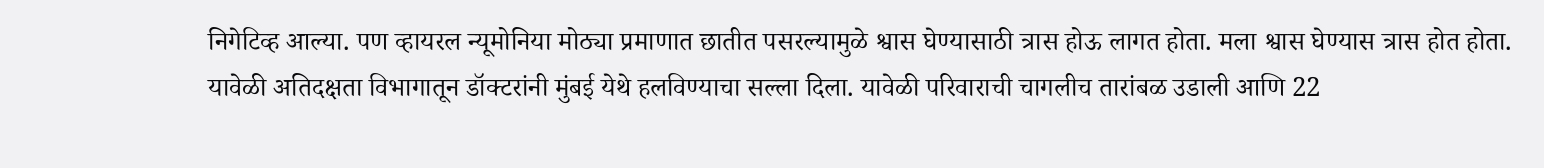निगेटिव्ह आल्या. पण व्हायरल न्यूमोनिया मोठ्या प्रमाणात छातीत पसरल्यामुळे श्वास घेण्यासाठी त्रास होऊ लागत होता. मला श्वास घेण्यास त्रास होत होता. यावेळी अतिदक्षता विभागातून डॉक्टरांनी मुंबई येथे हलविण्याचा सल्ला दिला. यावेळी परिवाराची चागलीच तारांबळ उडाली आणि 22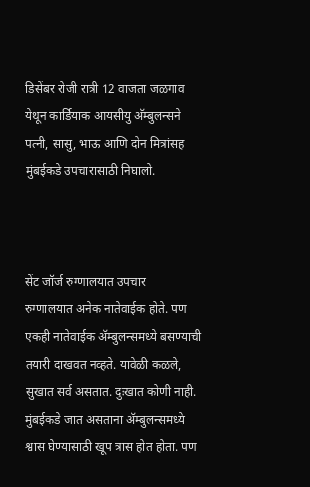डिसेंबर रोजी रात्री 12 वाजता जळगाव येथून कार्डियाक आयसीयु अ‍ॅम्बुलन्सने पत्नी, सासु, भाऊ आणि दोन मित्रांसह मुंबईकडे उपचारासाठी निघालो.



सेंट जॉर्ज रुग्णालयात उपचार
रुग्णालयात अनेक नातेवाईक होते. पण एकही नातेवाईक अ‍ॅम्बुलन्समध्ये बसण्याची तयारी दाखवत नव्हते. यावेळी कळले, सुखात सर्व असतात. दुःखात कोणी नाही. मुंबईकडे जात असताना अ‍ॅम्बुलन्समध्ये श्वास घेण्यासाठी खूप त्रास होत होता. पण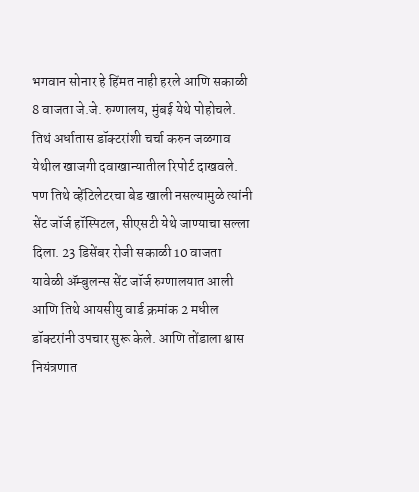भगवान सोनार हे हिंमत नाही हरले आणि सकाळी 8 वाजता जे.जे. रुग्णालय, मुंबई येथे पोहोचले. तिथं अर्धातास डॉक्टरांशी चर्चा करुन जळगाव येथील खाजगी दवाखान्यातील रिपोर्ट दाखवले. पण तिथे व्हेंटिलेटरचा बेड खाली नसल्यामुळे त्यांनी सेंट जॉर्ज हॉस्पिटल, सीएसटी येथे जाण्याचा सल्ला दिला. 23 डिसेंबर रोजी सकाळी 10 वाजता यावेळी अ‍ॅम्बुलन्स सेंट जॉर्ज रुग्णालयात आली आणि तिथे आयसीयु वार्ड क्रमांक 2 मधील डॉक्टरांनी उपचार सुरू केले. आणि तोंडाला श्वास नियंत्रणात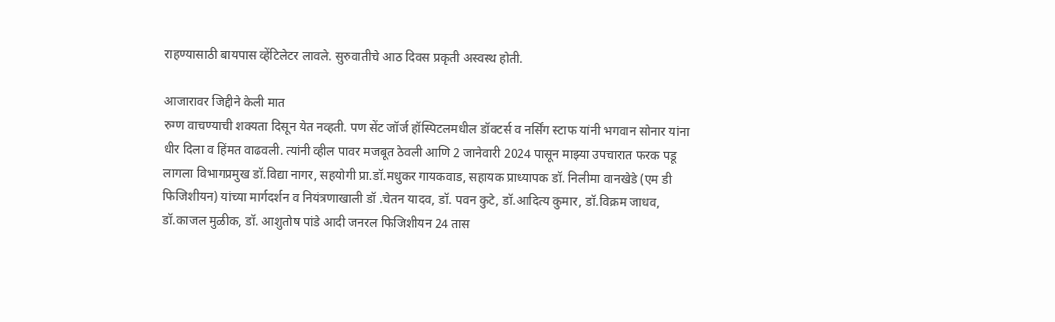राहण्यासाठी बायपास व्हेंटिलेटर लावले. सुरुवातीचे आठ दिवस प्रकृती अस्वस्थ होती.

आजारावर जिद्दीने केली मात
रुग्ण वाचण्याची शक्यता दिसून येत नव्हती. पण सेंट जॉर्ज हॉस्पिटलमधील डॉक्टर्स व नर्सिंग स्टाफ यांनी भगवान सोनार यांना धीर दिला व हिंमत वाढवली. त्यांनी व्हील पावर मजबूत ठेवली आणि 2 जानेवारी 2024 पासून माझ्या उपचारात फरक पडू लागला विभागप्रमुख डॉ.विद्या नागर, सहयोगी प्रा.डॉ.मधुकर गायकवाड, सहायक प्राध्यापक डॉ. निलीमा वानखेडे (एम डी फिजिशीयन) यांच्या मार्गदर्शन व नियंत्रणाखाली डॉ .चेतन यादव, डॉ. पवन कुटे, डॉ.आदित्य कुमार, डॉ.विक्रम जाधव, डॉ.काजल मुळीक, डॉ. आशुतोष पांडे आदी जनरल फिजिशीयन 24 तास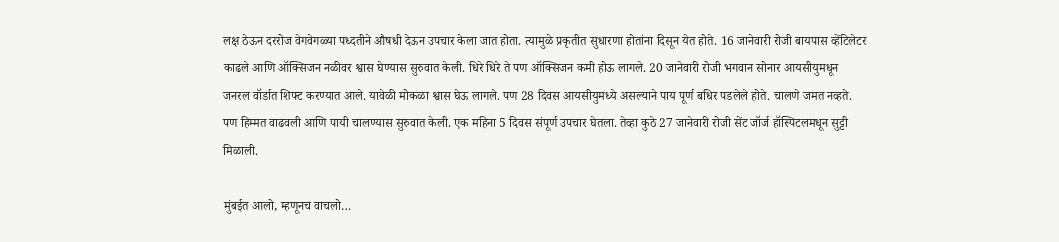लक्ष ठेऊन दररोज वेगवेगळ्या पध्दतीने औषधी देऊन उपचार केला जात होता. त्यामुळे प्रकृतीत सुधारणा होतांना दिसून येत होते. 16 जानेवारी रोजी बायपास व्हेंटिलेटर काढले आणि ऑक्सिजन नळीवर श्वास घेण्यास सुरुवात केली. धिरे धिरे ते पण ऑक्सिजन कमी होऊ लागले. 20 जानेवारी रोजी भगवान सोनार आयसीयुमधून जनरल वॉर्डात शिफ्ट करण्यात आले. यावेळी मोकळा श्वास घेऊ लागले. पण 28 दिवस आयसीयुमध्ये असल्याने पाय पूर्ण बधिर पडलेले होते. चालणे जमत नव्हते. पण हिम्मत वाढवली आणि पायी चालण्यास सुरुवात केली. एक महिना 5 दिवस संपूर्ण उपचार घेतला. तेव्हा कुठे 27 जानेवारी रोजी सेंट जॉर्ज हॉस्पिटलमधून सुट्टी मिळाली.

मुंबईत आलो, म्हणूनच वाचलो…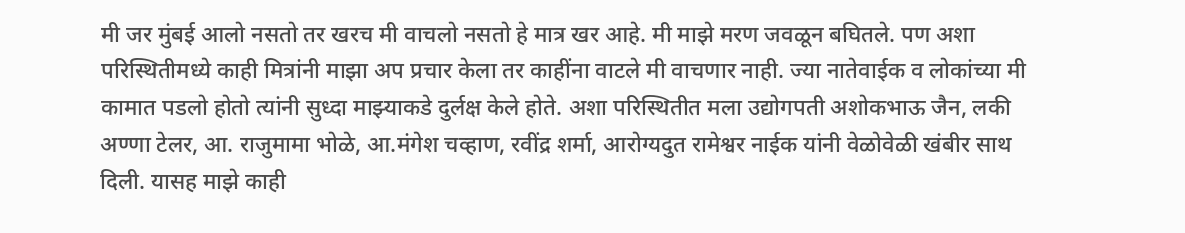मी जर मुंबई आलो नसतो तर खरच मी वाचलो नसतो हे मात्र खर आहे. मी माझे मरण जवळून बघितले. पण अशा परिस्थितीमध्ये काही मित्रांनी माझा अप प्रचार केला तर काहींना वाटले मी वाचणार नाही. ज्या नातेवाईक व लोकांच्या मी कामात पडलो होतो त्यांनी सुध्दा माझ्याकडे दुर्लक्ष केले होते. अशा परिस्थितीत मला उद्योगपती अशोकभाऊ जैन, लकी अण्णा टेलर, आ. राजुमामा भोळे, आ.मंगेश चव्हाण, रवींद्र शर्मा, आरोग्यदुत रामेश्वर नाईक यांनी वेळोवेळी खंबीर साथ दिली. यासह माझे काही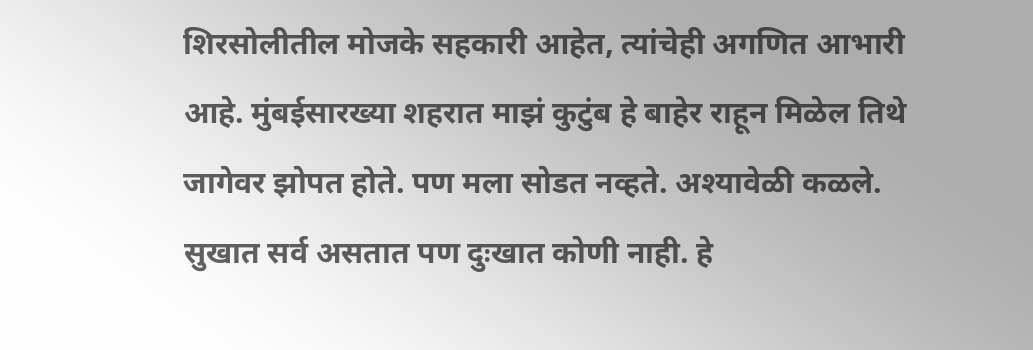शिरसोलीतील मोजके सहकारी आहेत, त्यांचेही अगणित आभारी आहे. मुंबईसारख्या शहरात माझं कुटुंब हे बाहेर राहून मिळेल तिथे जागेवर झोपत होते. पण मला सोडत नव्हते. अश्यावेळी कळले. सुखात सर्व असतात पण दुःखात कोणी नाही. हे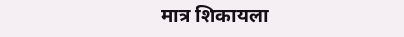मात्र शिकायला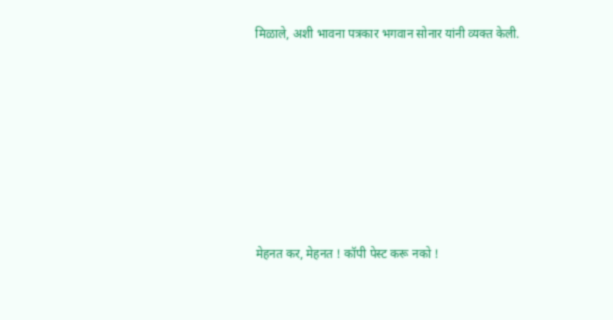मिळाले, अशी भावना पत्रकार भगवान सोनार यांनी व्यक्त केली.









मेहनत कर, मेहनत ! कॉपी पेस्ट करू नको !